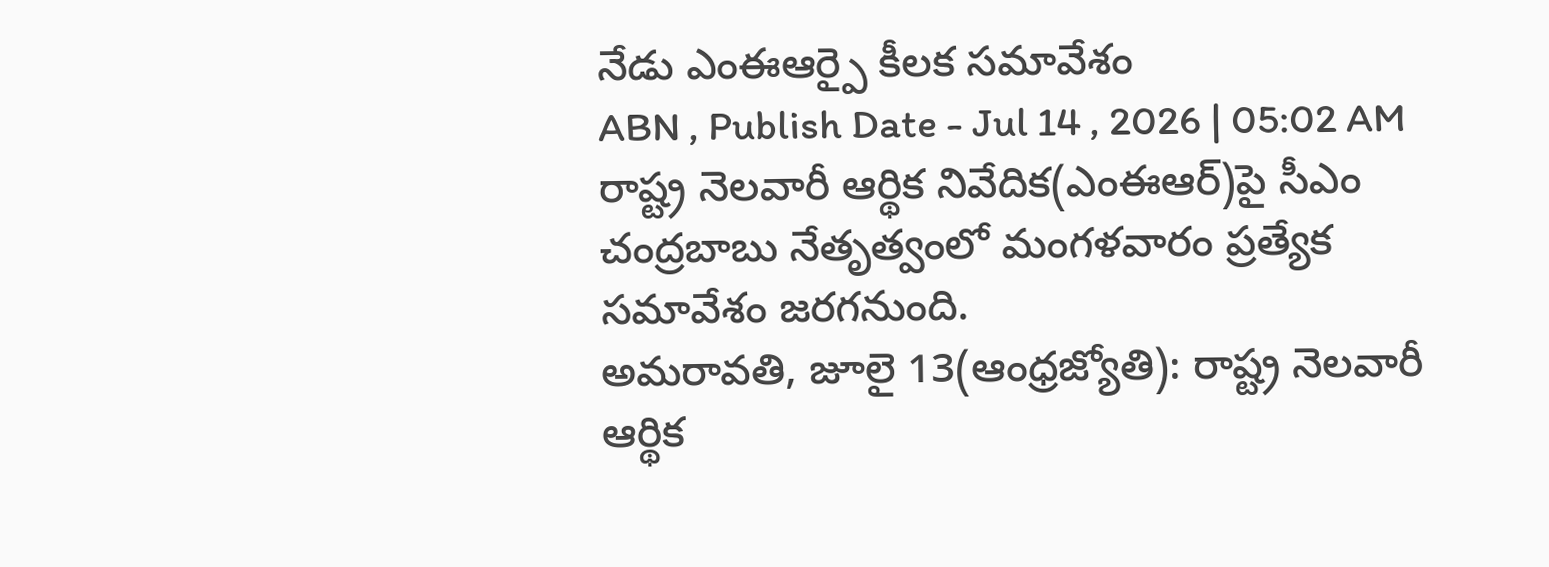నేడు ఎంఈఆర్పై కీలక సమావేశం
ABN , Publish Date - Jul 14 , 2026 | 05:02 AM
రాష్ట్ర నెలవారీ ఆర్థిక నివేదిక(ఎంఈఆర్)పై సీఎం చంద్రబాబు నేతృత్వంలో మంగళవారం ప్రత్యేక సమావేశం జరగనుంది.
అమరావతి, జూలై 13(ఆంధ్రజ్యోతి): రాష్ట్ర నెలవారీ ఆర్థిక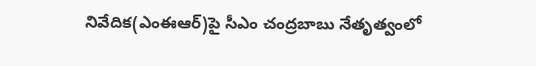నివేదిక(ఎంఈఆర్)పై సీఎం చంద్రబాబు నేతృత్వంలో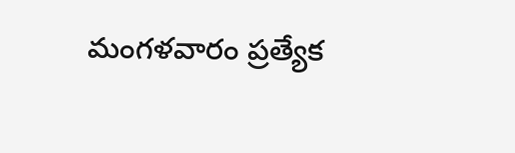మంగళవారం ప్రత్యేక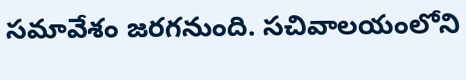సమావేశం జరగనుంది. సచివాలయంలోని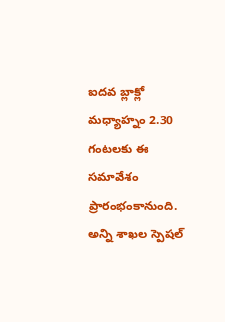ఐదవ బ్లాక్లో మధ్యాహ్నం 2.30 గంటలకు ఈ సమావేశం ప్రారంభంకానుంది. అన్ని శాఖల స్పెషల్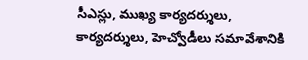సీఎస్లు, ముఖ్య కార్యదర్శులు, కార్యదర్శులు, హెచ్వోడీలు సమావేశానికి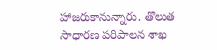హాజరుకానున్నారు. తొలుత సాధారణ పరిపాలన శాఖ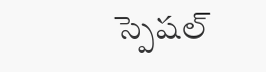స్పెషల్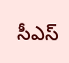సీఎస్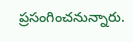ప్రసంగించనున్నారు.